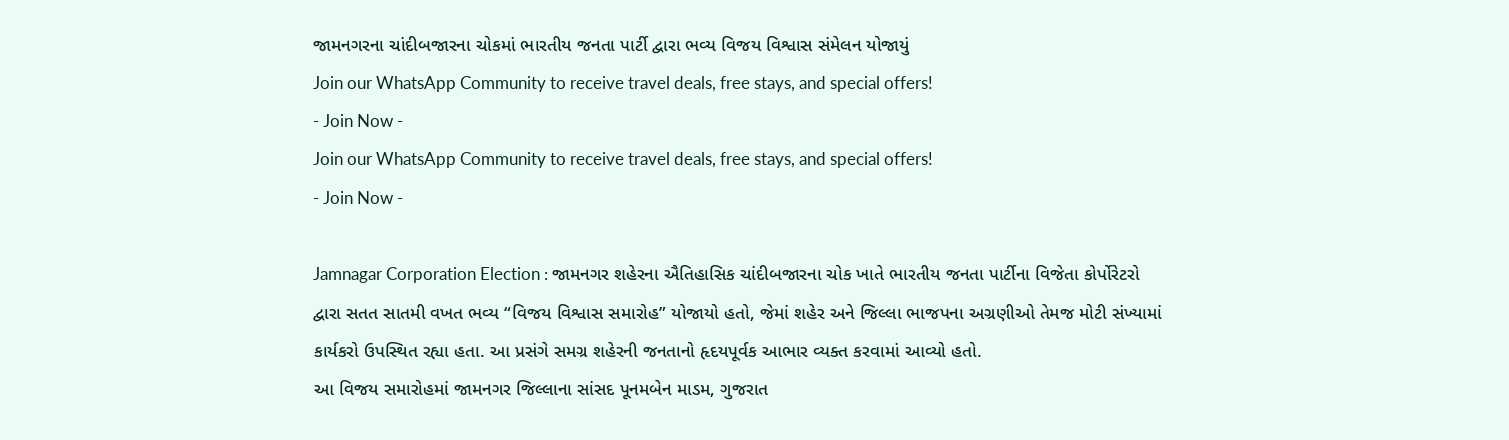જામનગરના ચાંદીબજારના ચોકમાં ભારતીય જનતા પાર્ટી દ્વારા ભવ્ય વિજય વિશ્વાસ સંમેલન યોજાયું
Join our WhatsApp Community to receive travel deals, free stays, and special offers!
- Join Now -
Join our WhatsApp Community to receive travel deals, free stays, and special offers!
- Join Now -

Jamnagar Corporation Election : જામનગર શહેરના ઐતિહાસિક ચાંદીબજારના ચોક ખાતે ભારતીય જનતા પાર્ટીના વિજેતા કોર્પોરેટરો દ્વારા સતત સાતમી વખત ભવ્ય “વિજય વિશ્વાસ સમારોહ” યોજાયો હતો, જેમાં શહેર અને જિલ્લા ભાજપના અગ્રણીઓ તેમજ મોટી સંખ્યામાં કાર્યકરો ઉપસ્થિત રહ્યા હતા. આ પ્રસંગે સમગ્ર શહેરની જનતાનો હૃદયપૂર્વક આભાર વ્યક્ત કરવામાં આવ્યો હતો.
આ વિજય સમારોહમાં જામનગર જિલ્લાના સાંસદ પૂનમબેન માડમ, ગુજરાત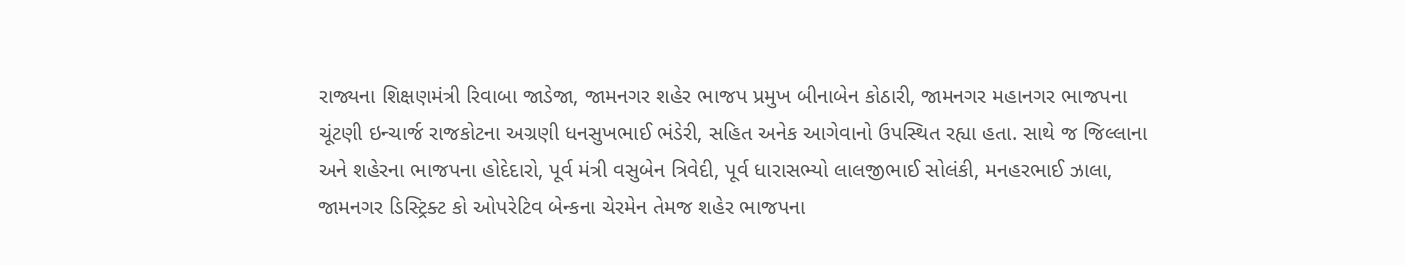રાજ્યના શિક્ષણમંત્રી રિવાબા જાડેજા, જામનગર શહેર ભાજપ પ્રમુખ બીનાબેન કોઠારી, જામનગર મહાનગર ભાજપના ચૂંટણી ઇન્ચાર્જ રાજકોટના અગ્રણી ધનસુખભાઈ ભંડેરી, સહિત અનેક આગેવાનો ઉપસ્થિત રહ્યા હતા. સાથે જ જિલ્લાના અને શહેરના ભાજપના હોદેદારો, પૂર્વ મંત્રી વસુબેન ત્રિવેદી, પૂર્વ ધારાસભ્યો લાલજીભાઈ સોલંકી, મનહરભાઈ ઝાલા, જામનગર ડિસ્ટ્રિક્ટ કો ઓપરેટિવ બેન્કના ચેરમેન તેમજ શહેર ભાજપના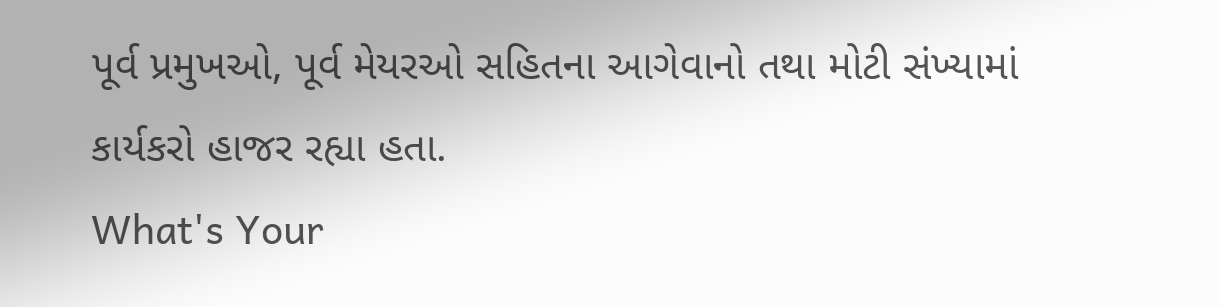પૂર્વ પ્રમુખઓ, પૂર્વ મેયરઓ સહિતના આગેવાનો તથા મોટી સંખ્યામાં કાર્યકરો હાજર રહ્યા હતા.
What's Your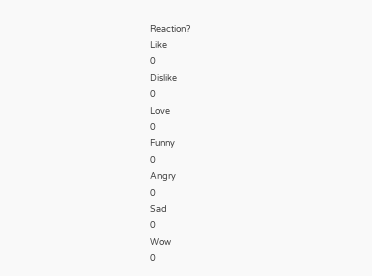Reaction?
Like
0
Dislike
0
Love
0
Funny
0
Angry
0
Sad
0
Wow
0